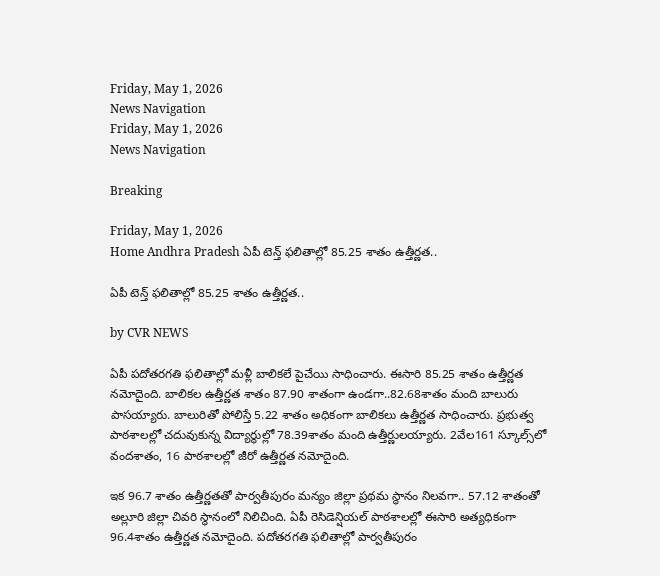Friday, May 1, 2026
News Navigation
Friday, May 1, 2026
News Navigation

Breaking

Friday, May 1, 2026
Home Andhra Pradesh ఏపీ టెన్త్ ఫలితాల్లో 85.25 శాతం ఉత్తీర్ణత..

ఏపీ టెన్త్ ఫలితాల్లో 85.25 శాతం ఉత్తీర్ణత..

by CVR NEWS

ఏపీ పదోతరగతి ఫలితాల్లో మళ్లీ బాలికలే పైచేయి సాధించారు. ఈసారి 85.25 శాతం ఉత్తీర్ణత నమోదైంది. బాలికల ఉత్తీర్ణత శాతం 87.90 శాతంగా ఉండగా..82.68శాతం మంది బాలురు పాసయ్యారు. బాలురితో పోలిస్తే 5.22 శాతం అధికంగా బాలికలు ఉత్తీర్ణత సాధించారు. ప్రభుత్వ పాఠశాలల్లో చదువుకున్న విద్యార్థుల్లో 78.39శాతం మంది ఉత్తీర్ణులయ్యారు. 2వేల161 స్కూల్స్‌లో వందశాతం, 16 పాఠశాలల్లో జీరో ఉత్తీర్ణత నమోదైంది.

ఇక 96.7 శాతం ఉత్తీర్ణతతో పార్వతీపురం మన్యం జిల్లా ప్రథమ స్థానం నిలవగా.. 57.12 శాతంతో అల్లూరి జిల్లా చివరి స్థానంలో నిలిచింది. ఏపీ రెసిడెన్షియల్‌ పాఠశాలల్లో ఈసారి అత్యధికంగా 96.4శాతం ఉత్తీర్ణత నమోదైంది. పదోతరగతి ఫలితాల్లో పార్వతీపురం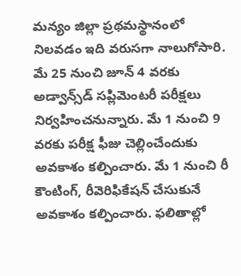మన్యం జిల్లా ప్రథమస్థానంలో నిలవడం ఇది వరుసగా నాలుగోసారి. మే 25 నుంచి జూన్‌ 4 వరకు అడ్వాన్స్‌డ్‌ సప్లిమెంటరీ పరీక్షలు నిర్వహించనున్నారు. మే 1 నుంచి 9 వరకు పరీక్ష ఫీజు చెల్లించేందుకు అవకాశం కల్పించారు. మే 1 నుంచి రీ కౌంటింగ్‌, రీవెరిఫికేషన్‌ చేసుకునే అవకాశం కల్పించారు. ఫలితాల్లో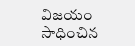విజయం సాధించిన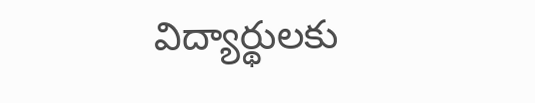విద్యార్థులకు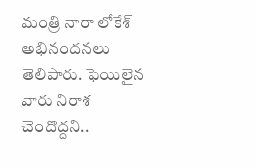మంత్రి నారా లోకేశ్‌ అభినందనలు తెలిపారు. ఫెయిలైన వారు నిరాశ చెందొద్దని..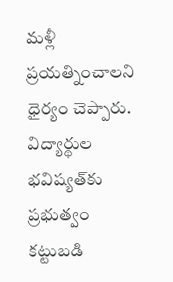మళ్లీ ప్రయత్నించాలని ధైర్యం చెప్పారు. విద్యార్థుల భవిష్యత్‌కు ప్రభుత్వం కట్టుబడి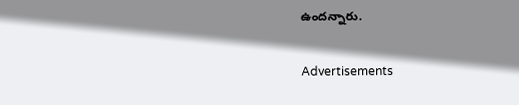ఉందన్నారు.

Advertisements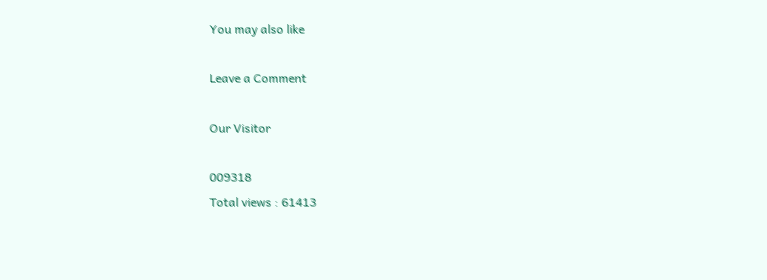You may also like

Leave a Comment

Our Visitor

009318
Total views : 61413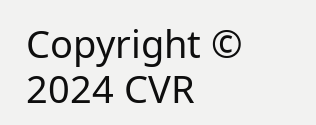Copyright © 2024 CVR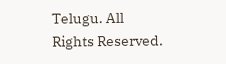Telugu. All Rights Reserved.